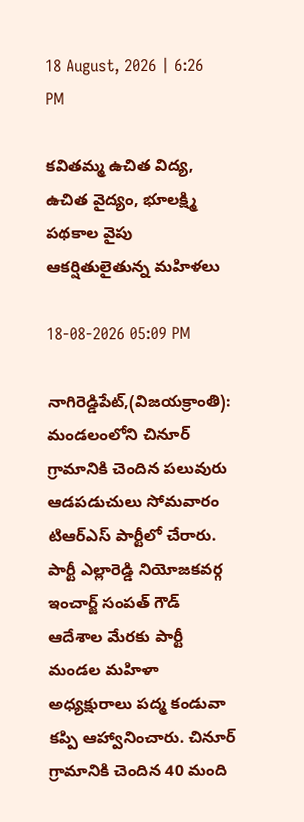18 August, 2026 | 6:26 PM

కవితమ్మ ఉచిత విద్య, ఉచిత వైద్యం, భూలక్ష్మి పథకాల వైపు ఆకర్షితులైతున్న మహిళలు

18-08-2026 05:09 PM

నాగిరెడ్డిపేట్,(విజయక్రాంతి): మండలంలోని చినూర్ గ్రామానికి చెందిన పలువురు ఆడపడుచులు సోమవారం టిఆర్ఎస్ పార్టీలో చేరారు. పార్టీ ఎల్లారెడ్డి నియోజకవర్గ ఇంచార్జ్ సంపత్ గౌడ్ ఆదేశాల మేరకు పార్టీ మండల మహిళా అధ్యక్షురాలు పద్మ కండువా కప్పి ఆహ్వానించారు. చినూర్ గ్రామానికి చెందిన 40 మంది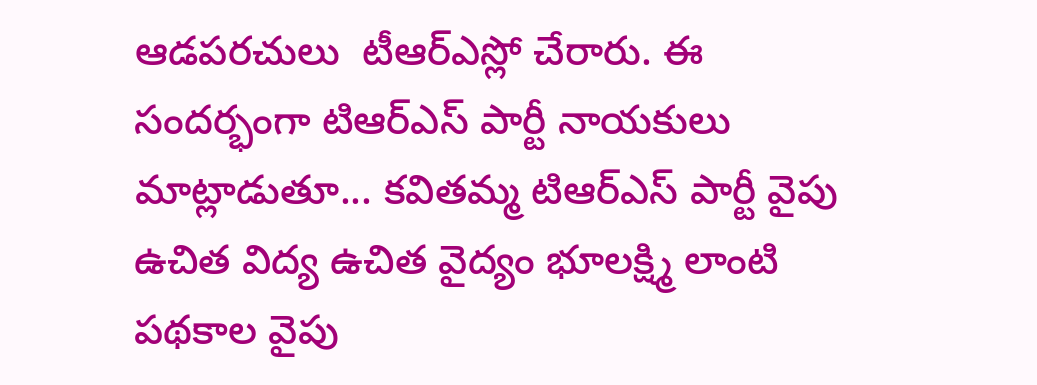ఆడపరచులు  టీఆర్ఎస్లో చేరారు. ఈ సందర్భంగా టిఆర్ఎస్ పార్టీ నాయకులు మాట్లాడుతూ... కవితమ్మ టిఆర్ఎస్ పార్టీ వైపు ఉచిత విద్య ఉచిత వైద్యం భూలక్ష్మి లాంటి పథకాల వైపు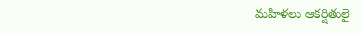మహిళలు ఆకర్షితులై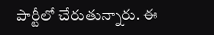పార్టీలో చేరుతున్నారు. ఈ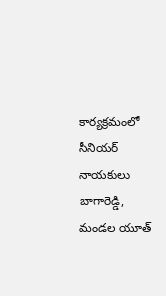కార్యక్రమంలో సీనియర్ నాయకులు బాగారెడ్డి, మండల యూత్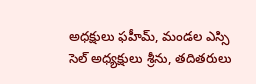అధక్షులు ఫహీమ్, మండల ఎస్సి సెల్ అధ్యక్షులు శ్రీను, తదితరులు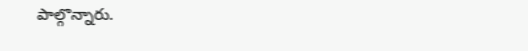పాల్గొన్నారు.